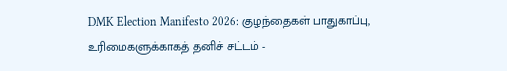DMK Election Manifesto 2026: குழந்தைகள் பாதுகாப்பு, உரிமைகளுக்காகத் தனிச் சட்டம் -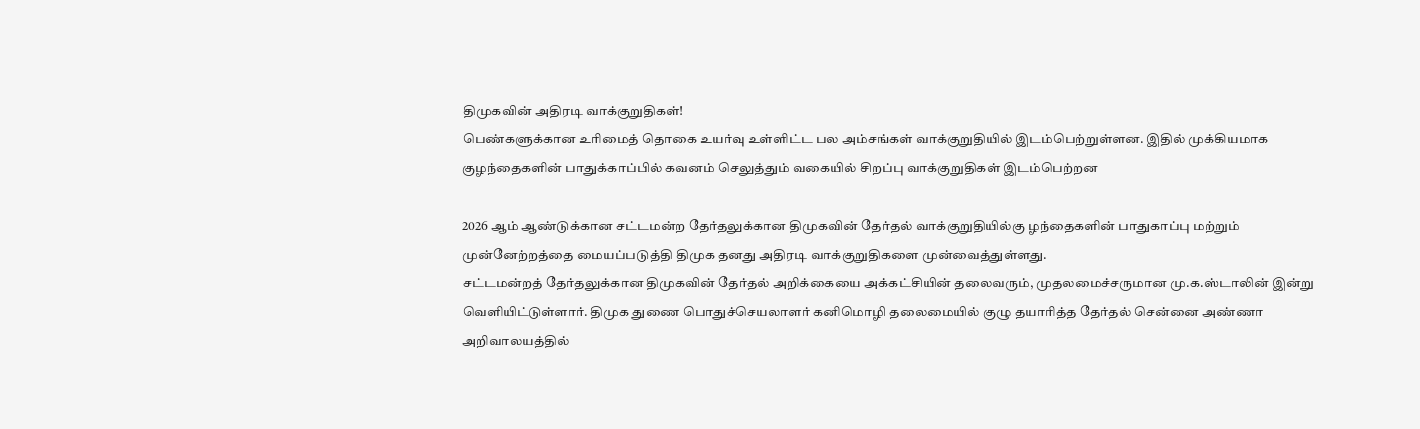திமுகவின் அதிரடி வாக்குறுதிகள்!
பெண்களுக்கான உரிமைத் தொகை உயர்வு உள்ளிட்ட பல அம்சங்கள் வாக்குறுதியில் இடம்பெற்றுள்ளன. இதில் முக்கியமாக குழந்தைகளின் பாதுக்காப்பில் கவனம் செலுத்தும் வகையில் சிறப்பு வாக்குறுதிகள் இடம்பெற்றன

2026 ஆம் ஆண்டுக்கான சட்டமன்ற தேர்தலுக்கான திமுகவின் தேர்தல் வாக்குறுதியில்கு ழந்தைகளின் பாதுகாப்பு மற்றும் முன்னேற்றத்தை மையப்படுத்தி திமுக தனது அதிரடி வாக்குறுதிகளை முன்வைத்துள்ளது.
சட்டமன்றத் தேர்தலுக்கான திமுகவின் தேர்தல் அறிக்கையை அக்கட்சியின் தலைவரும், முதலமைச்சருமான மு.க.ஸ்டாலின் இன்று வெளியிட்டுள்ளார். திமுக துணை பொதுச்செயலாளர் கனிமொழி தலைமையில் குழு தயாரித்த தேர்தல் சென்னை அண்ணா அறிவாலயத்தில்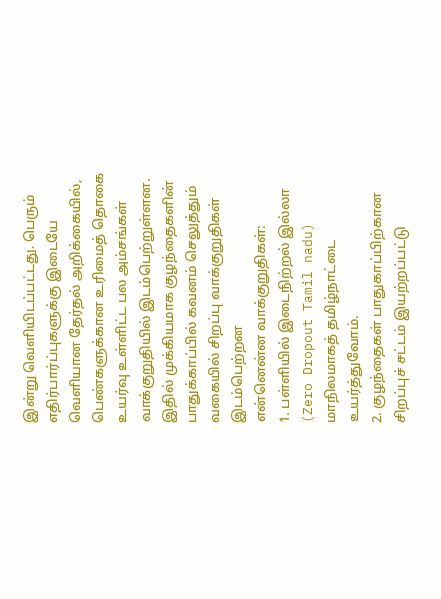இன்று வெளியிடப்பட்டது. பெரும் எதிர்பார்ப்புகளுக்கு இடையே வெளியான தேர்தல் அறிக்கையில், பெண்களுக்கான உரிமைத் தொகை உயர்வு உள்ளிட்ட பல அம்சங்கள் வாக்குறுதியில் இடம்பெற்றுள்ளன. இதில் முக்கியமாக குழந்தைகளின் பாதுக்காப்பில் கவனம் செலுத்தும் வகையில் சிறப்பு வாக்குறுதிகள் இடம்பெற்றன
என்னென்ன வாக்குறுதிகள்:
1. பள்ளியில் இடைநிற்றல் இல்லா (Zero Dropout Tamil nadu) மாநிலமாகத் தமிழ்நாட்டை உயர்த்துவோம்.
2. குழந்தைகள் பாதுகாப்பிற்கான சிறப்புச் சட்டம் இயற்றப்பட்டு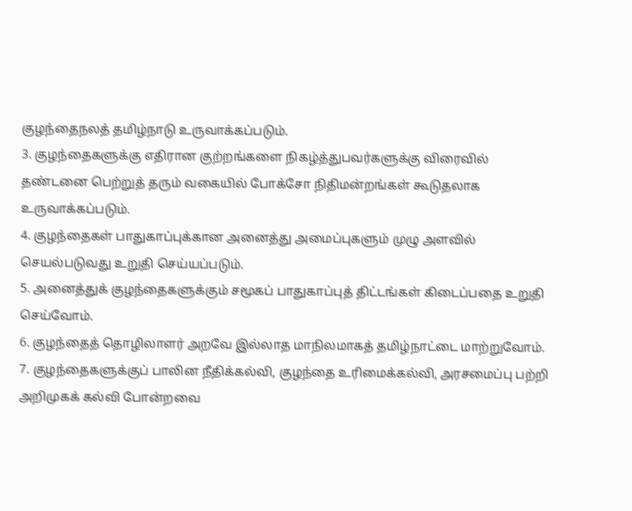குழந்தைநலத் தமிழ்நாடு உருவாக்கப்படும்.
3. குழந்தைகளுக்கு எதிரான குற்றங்களை நிகழ்த்துபவர்களுக்கு விரைவில் தண்டனை பெற்றுத் தரும் வகையில் போக்சோ நிதிமன்றங்கள் கூடுதலாக உருவாக்கப்படும்.
4. குழந்தைகள் பாதுகாப்புக்கான அனைத்து அமைப்புகளும் முழு அளவில் செயல்படுவது உறுதி செய்யப்படும்.
5. அனைத்துக் குழந்தைகளுக்கும் சமூகப் பாதுகாப்புத் திட்டங்கள் கிடைப்பதை உறுதி செய்வோம்.
6. குழந்தைத் தொழிலாளர் அறவே இல்லாத மாநிலமாகத் தமிழ்நாட்டை மாற்றுவோம்.
7. குழந்தைகளுக்குப் பாலின நீதிக்கல்வி, குழந்தை உரிமைக்கல்வி, அரசமைப்பு பற்றி அறிமுகக் கல்வி போன்றவை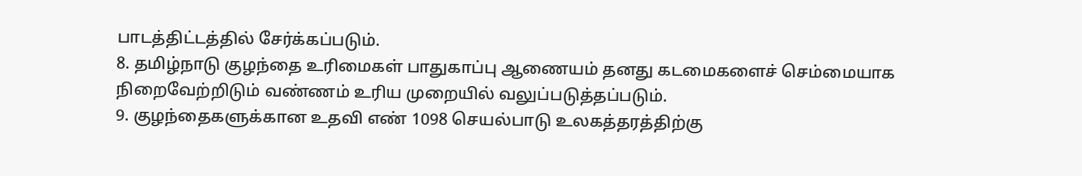பாடத்திட்டத்தில் சேர்க்கப்படும்.
8. தமிழ்நாடு குழந்தை உரிமைகள் பாதுகாப்பு ஆணையம் தனது கடமைகளைச் செம்மையாக நிறைவேற்றிடும் வண்ணம் உரிய முறையில் வலுப்படுத்தப்படும்.
9. குழந்தைகளுக்கான உதவி எண் 1098 செயல்பாடு உலகத்தரத்திற்கு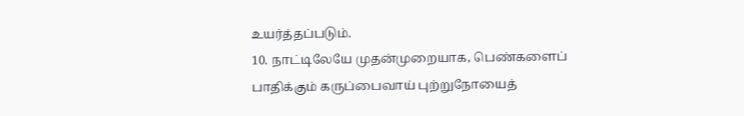உயர்த்தப்படும்.
10. நாட்டிலேயே முதன்முறையாக, பெண்களைப் பாதிக்கும் கருப்பைவாய் புற்றுநோயைத்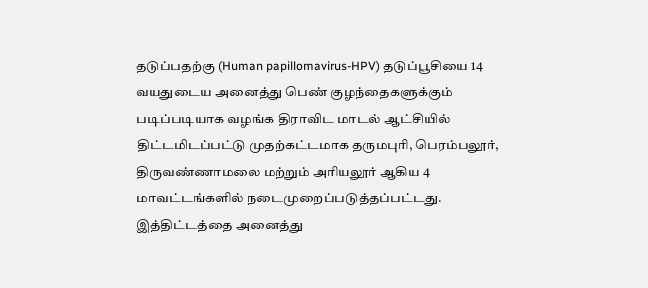தடுப்பதற்கு (Human papillomavirus-HPV) தடுப்பூசியை 14 வயதுடைய அனைத்து பெண் குழந்தைகளுக்கும் படிப்படியாக வழங்க திராவிட மாடல் ஆட்சியில் திட்டமிடப்பட்டு முதற்கட்டமாக தருமபுரி, பெரம்பலூர், திருவண்ணாமலை மற்றும் அரியலூர் ஆகிய 4 மாவட்டங்களில் நடைமுறைப்படுத்தப்பட்டது. இத்திட்டத்தை அனைத்து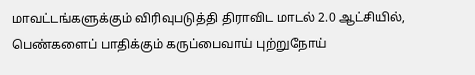மாவட்டங்களுக்கும் விரிவுபடுத்தி திராவிட மாடல் 2.0 ஆட்சியில், பெண்களைப் பாதிக்கும் கருப்பைவாய் புற்றுநோய்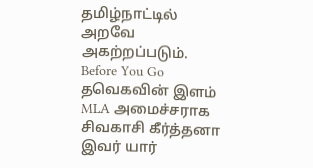தமிழ்நாட்டில் அறவே அகற்றப்படும்.
Before You Go
தவெகவின் இளம் MLA அமைச்சராக சிவகாசி கீர்த்தனா இவர் யார்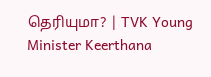தெரியுமா? | TVK Young Minister Keerthana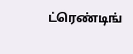ட்ரெண்டிங்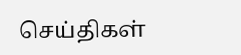செய்திகள்